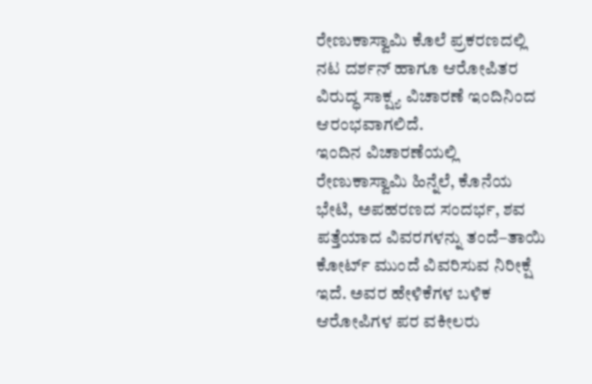ರೇಣುಕಾಸ್ವಾಮಿ ಕೊಲೆ ಪ್ರಕರಣದಲ್ಲಿ ನಟ ದರ್ಶನ್ ಹಾಗೂ ಆರೋಪಿತರ ವಿರುದ್ಧ ಸಾಕ್ಷ್ಯ ವಿಚಾರಣೆ ಇಂದಿನಿಂದ ಆರಂಭವಾಗಲಿದೆ.
ಇಂದಿನ ವಿಚಾರಣೆಯಲ್ಲಿ ರೇಣುಕಾಸ್ವಾಮಿ ಹಿನ್ನೆಲೆ, ಕೊನೆಯ ಭೇಟಿ, ಅಪಹರಣದ ಸಂದರ್ಭ, ಶವ ಪತ್ತೆಯಾದ ವಿವರಗಳನ್ನು ತಂದೆ–ತಾಯಿ ಕೋರ್ಟ್ ಮುಂದೆ ವಿವರಿಸುವ ನಿರೀಕ್ಷೆ ಇದೆ. ಅವರ ಹೇಳಿಕೆಗಳ ಬಳಿಕ ಆರೋಪಿಗಳ ಪರ ವಕೀಲರು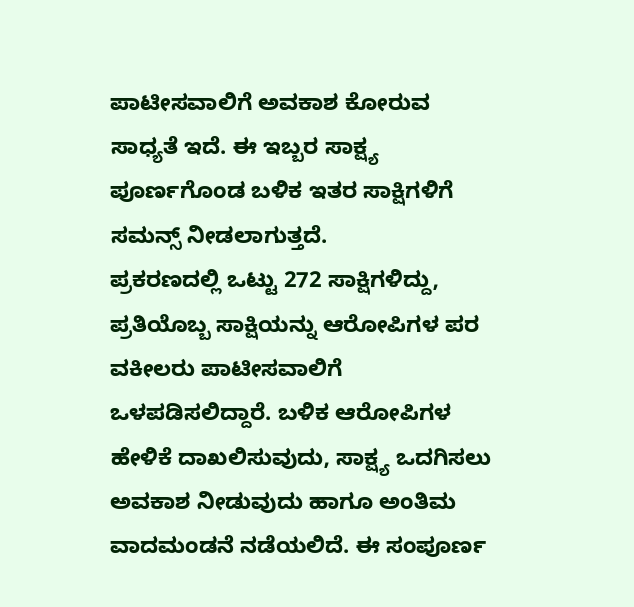ಪಾಟೀಸವಾಲಿಗೆ ಅವಕಾಶ ಕೋರುವ ಸಾಧ್ಯತೆ ಇದೆ. ಈ ಇಬ್ಬರ ಸಾಕ್ಷ್ಯ ಪೂರ್ಣಗೊಂಡ ಬಳಿಕ ಇತರ ಸಾಕ್ಷಿಗಳಿಗೆ ಸಮನ್ಸ್ ನೀಡಲಾಗುತ್ತದೆ.
ಪ್ರಕರಣದಲ್ಲಿ ಒಟ್ಟು 272 ಸಾಕ್ಷಿಗಳಿದ್ದು, ಪ್ರತಿಯೊಬ್ಬ ಸಾಕ್ಷಿಯನ್ನು ಆರೋಪಿಗಳ ಪರ ವಕೀಲರು ಪಾಟೀಸವಾಲಿಗೆ ಒಳಪಡಿಸಲಿದ್ದಾರೆ. ಬಳಿಕ ಆರೋಪಿಗಳ ಹೇಳಿಕೆ ದಾಖಲಿಸುವುದು, ಸಾಕ್ಷ್ಯ ಒದಗಿಸಲು ಅವಕಾಶ ನೀಡುವುದು ಹಾಗೂ ಅಂತಿಮ ವಾದಮಂಡನೆ ನಡೆಯಲಿದೆ. ಈ ಸಂಪೂರ್ಣ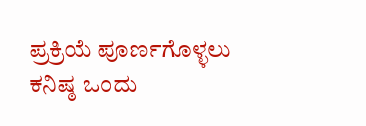ಪ್ರಕ್ರಿಯೆ ಪೂರ್ಣಗೊಳ್ಳಲು ಕನಿಷ್ಠ ಒಂದು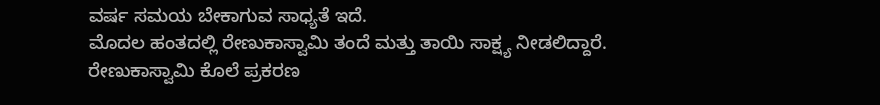ವರ್ಷ ಸಮಯ ಬೇಕಾಗುವ ಸಾಧ್ಯತೆ ಇದೆ.
ಮೊದಲ ಹಂತದಲ್ಲಿ ರೇಣುಕಾಸ್ವಾಮಿ ತಂದೆ ಮತ್ತು ತಾಯಿ ಸಾಕ್ಷ್ಯ ನೀಡಲಿದ್ದಾರೆ. ರೇಣುಕಾಸ್ವಾಮಿ ಕೊಲೆ ಪ್ರಕರಣ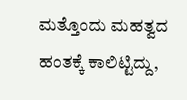ಮತ್ತೊಂದು ಮಹತ್ವದ ಹಂತಕ್ಕೆ ಕಾಲಿಟ್ಟಿದ್ದು,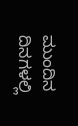ಮುಂದಿನ ದಿನಗಳಲ್ಲಿ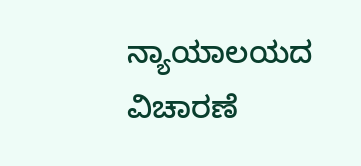ನ್ಯಾಯಾಲಯದ ವಿಚಾರಣೆ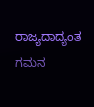ರಾಜ್ಯದಾದ್ಯಂತ ಗಮನ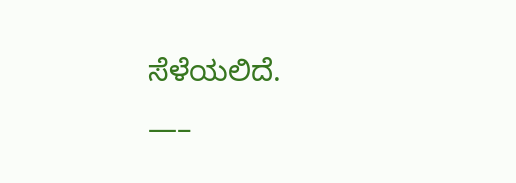ಸೆಳೆಯಲಿದೆ.
—–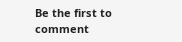Be the first to comment